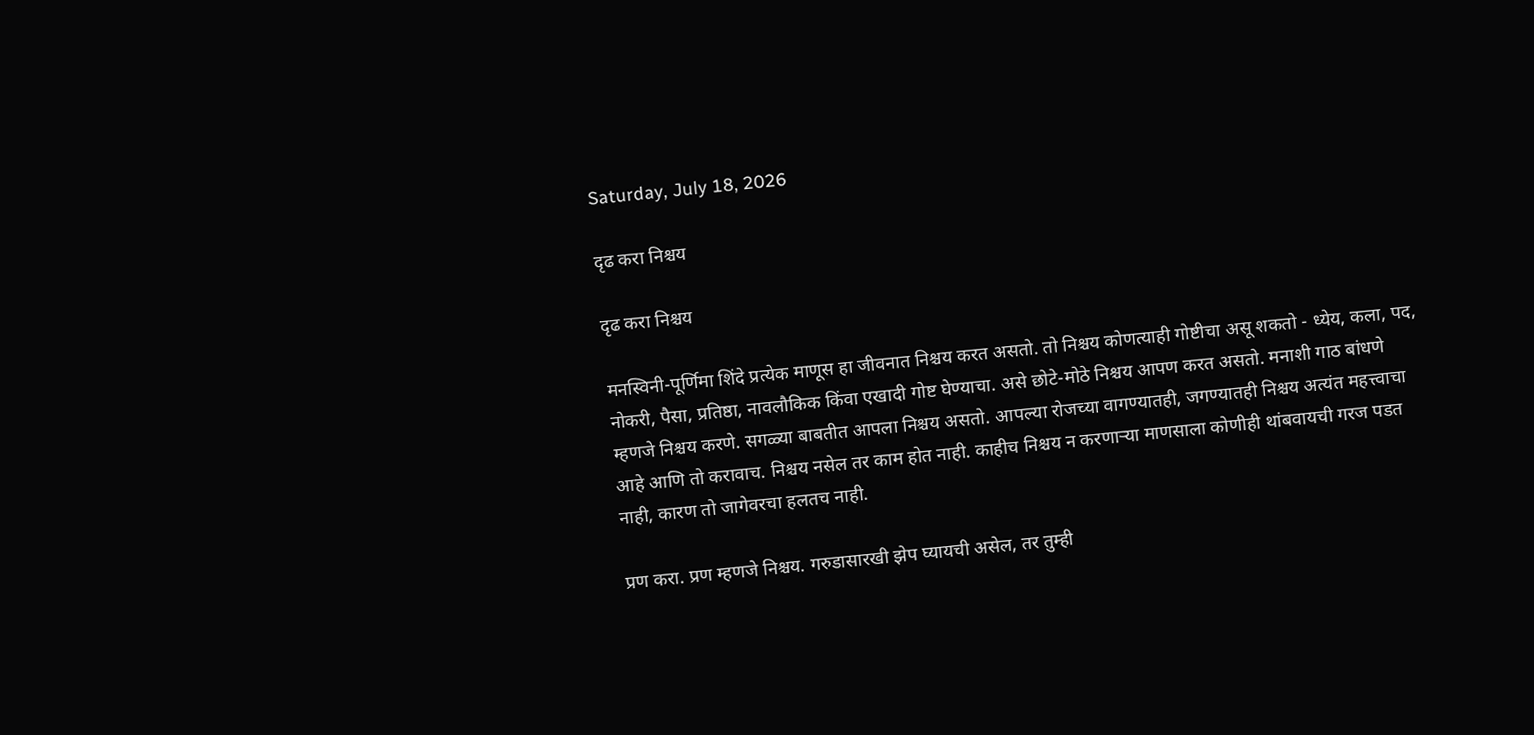Saturday, July 18, 2026

दृढ करा निश्चय

दृढ करा निश्चय

मनस्विनी-पूर्णिमा शिंदे प्रत्येक माणूस हा जीवनात निश्चय करत असतो. तो निश्चय कोणत्याही गोष्टीचा असू शकतो - ध्येय, कला, पद, नोकरी, पैसा, प्रतिष्ठा, नावलौकिक किंवा एखादी गोष्ट घेण्याचा. असे छोटे-मोठे निश्चय आपण करत असतो. मनाशी गाठ बांधणे म्हणजे निश्चय करणे. सगळ्या बाबतीत आपला निश्चय असतो. आपल्या रोजच्या वागण्यातही, जगण्यातही निश्चय अत्यंत महत्त्वाचा आहे आणि तो करावाच. निश्चय नसेल तर काम होत नाही. काहीच निश्चय न करणाऱ्या माणसाला कोणीही थांबवायची गरज पडत नाही, कारण तो जागेवरचा हलतच नाही.

प्रण करा. प्रण म्हणजे निश्चय. गरुडासारखी झेप घ्यायची असेल, तर तुम्ही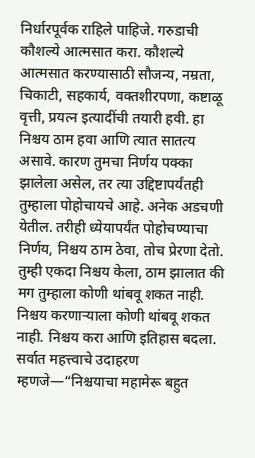निर्धारपूर्वक राहिले पाहिजे. गरुडाची कौशल्ये आत्मसात करा. कौशल्ये आत्मसात करण्यासाठी सौजन्य, नम्रता, चिकाटी, सहकार्य, वक्तशीरपणा, कष्टाळू वृत्ती, प्रयत्न इत्यादींची तयारी हवी. हा निश्चय ठाम हवा आणि त्यात सातत्य असावे. कारण तुमचा निर्णय पक्का झालेला असेल, तर त्या उद्दिष्टापर्यंतही तुम्हाला पोहोचायचे आहे. अनेक अडचणी येतील. तरीही ध्येयापर्यंत पोहोचण्याचा निर्णय, निश्चय ठाम ठेवा, तोच प्रेरणा देतो. तुम्ही एकदा निश्चय केला, ठाम झालात की मग तुम्हाला कोणी थांबवू शकत नाही. निश्चय करणाऱ्याला कोणी थांबवू शकत नाही. निश्चय करा आणि इतिहास बदला. सर्वात महत्त्वाचे उदाहरण म्हणजे—“निश्चयाचा महामेरू बहुत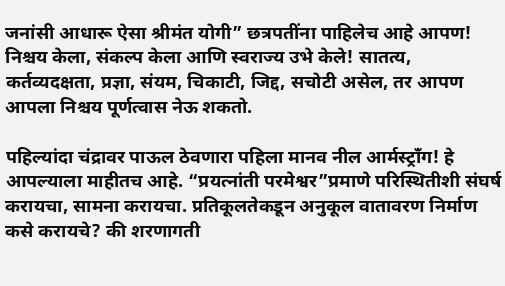जनांसी आधारू ऐसा श्रीमंत योगी” छत्रपतींना पाहिलेच आहे आपण! निश्चय केला, संकल्प केला आणि स्वराज्य उभे केले! सातत्य, कर्तव्यदक्षता, प्रज्ञा, संयम, चिकाटी, जिद्द, सचोटी असेल, तर आपण आपला निश्चय पूर्णत्वास नेऊ शकतो.

पहिल्यांदा चंद्रावर पाऊल ठेवणारा पहिला मानव नील आर्मस्ट्राँग! हे आपल्याला माहीतच आहे. “प्रयत्नांती परमेश्वर”प्रमाणे परिस्थितीशी संघर्ष करायचा, सामना करायचा. प्रतिकूलतेकडून अनुकूल वातावरण निर्माण कसे करायचे? की शरणागती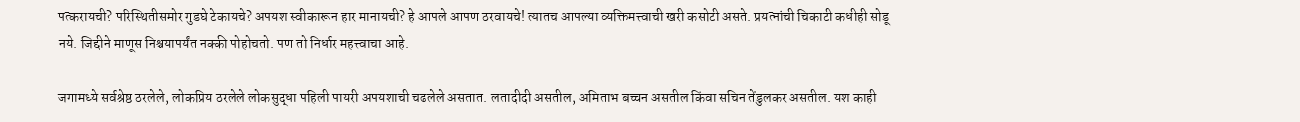पत्करायची? परिस्थितीसमोर गुडघे टेकायचे? अपयश स्वीकारून हार मानायची? हे आपले आपण ठरवायचे! त्यातच आपल्या व्यक्तिमत्त्वाची खरी कसोटी असते. प्रयत्नांची चिकाटी कधीही सोडू नये. जिद्दीने माणूस निश्चयापर्यंत नक्की पोहोचतो. पण तो निर्धार महत्त्वाचा आहे.

जगामध्ये सर्वश्रेष्ठ ठरलेले, लोकप्रिय ठरलेले लोकसुद्धा पहिली पायरी अपयशाची चढलेले असतात. लतादीदी असतील, अमिताभ बच्चन असतील किंवा सचिन तेंडुलकर असतील. यश काही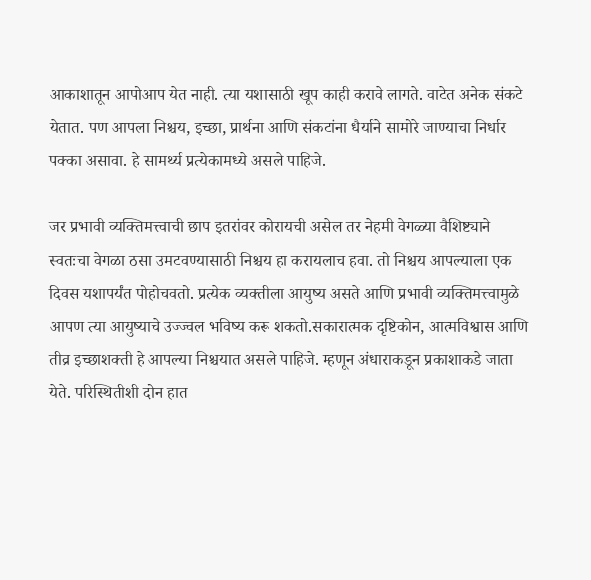आकाशातून आपोआप येत नाही. त्या यशासाठी खूप काही करावे लागते. वाटेत अनेक संकटे येतात. पण आपला निश्चय, इच्छा, प्रार्थना आणि संकटांना धैर्याने सामोरे जाण्याचा निर्धार पक्का असावा. हे सामर्थ्य प्रत्येकामध्ये असले पाहिजे.

जर प्रभावी व्यक्तिमत्त्वाची छाप इतरांवर कोरायची असेल तर नेहमी वेगळ्या वैशिष्ट्याने स्वतःचा वेगळा ठसा उमटवण्यासाठी निश्चय हा करायलाच हवा. तो निश्चय आपल्याला एक दिवस यशापर्यंत पोहोचवतो. प्रत्येक व्यक्तीला आयुष्य असते आणि प्रभावी व्यक्तिमत्त्वामुळे आपण त्या आयुष्याचे उज्ज्वल भविष्य करू शकतो.सकारात्मक दृष्टिकोन, आत्मविश्वास आणि तीव्र इच्छाशक्ती हे आपल्या निश्चयात असले पाहिजे. म्हणून अंधाराकडून प्रकाशाकडे जाता येते. परिस्थितीशी दोन हात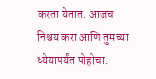करता येतात. आजच निश्चय करा आणि तुमच्या ध्येयापर्यंत पोहोचा.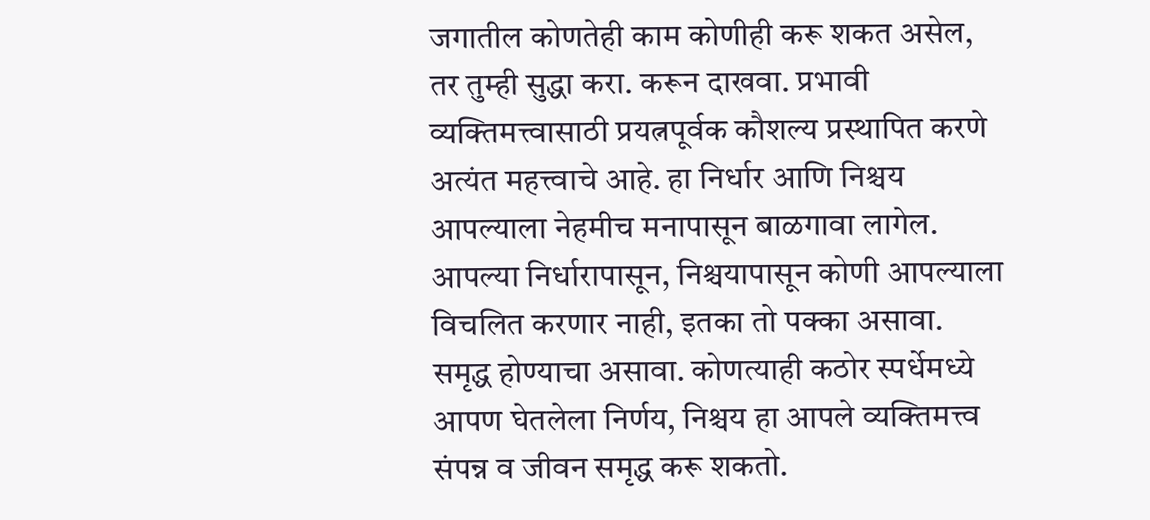जगातील कोणतेही काम कोणीही करू शकत असेल, तर तुम्ही सुद्धा करा. करून दाखवा. प्रभावी व्यक्तिमत्त्वासाठी प्रयत्नपूर्वक कौशल्य प्रस्थापित करणे अत्यंत महत्त्वाचे आहे. हा निर्धार आणि निश्चय आपल्याला नेहमीच मनापासून बाळगावा लागेल. आपल्या निर्धारापासून, निश्चयापासून कोणी आपल्याला विचलित करणार नाही, इतका तो पक्का असावा. समृद्ध होण्याचा असावा. कोणत्याही कठोर स्पर्धेमध्ये आपण घेतलेला निर्णय, निश्चय हा आपले व्यक्तिमत्त्व संपन्न व जीवन समृद्ध करू शकतो.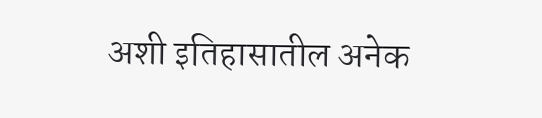अशी इतिहासातील अनेक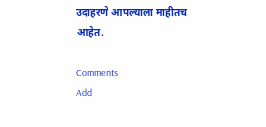उदाहरणे आपल्याला माहीतच आहेत.

Comments
Add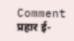Comment
प्रहार ई-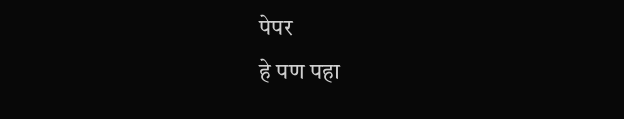पेपर
हे पण पहा